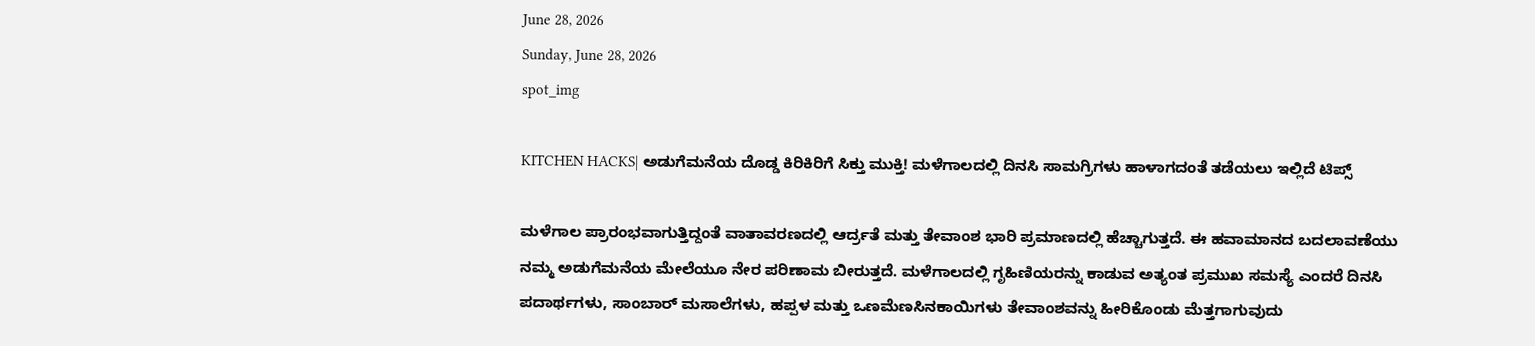June 28, 2026
Sunday, June 28, 2026
spot_img

KITCHEN HACKS| ಅಡುಗೆಮನೆಯ ದೊಡ್ಡ ಕಿರಿಕಿರಿಗೆ ಸಿಕ್ತು ಮುಕ್ತಿ! ಮಳೆಗಾಲದಲ್ಲಿ ದಿನಸಿ ಸಾಮಗ್ರಿಗಳು ಹಾಳಾಗದಂತೆ ತಡೆಯಲು ಇಲ್ಲಿದೆ ಟಿಪ್ಸ್

ಮಳೆಗಾಲ ಪ್ರಾರಂಭವಾಗುತ್ತಿದ್ದಂತೆ ವಾತಾವರಣದಲ್ಲಿ ಆರ್ದ್ರತೆ ಮತ್ತು ತೇವಾಂಶ ಭಾರಿ ಪ್ರಮಾಣದಲ್ಲಿ ಹೆಚ್ಚಾಗುತ್ತದೆ. ಈ ಹವಾಮಾನದ ಬದಲಾವಣೆಯು ನಮ್ಮ ಅಡುಗೆಮನೆಯ ಮೇಲೆಯೂ ನೇರ ಪರಿಣಾಮ ಬೀರುತ್ತದೆ. ಮಳೆಗಾಲದಲ್ಲಿ ಗೃಹಿಣಿಯರನ್ನು ಕಾಡುವ ಅತ್ಯಂತ ಪ್ರಮುಖ ಸಮಸ್ಯೆ ಎಂದರೆ ದಿನಸಿ ಪದಾರ್ಥಗಳು, ಸಾಂಬಾರ್ ಮಸಾಲೆಗಳು, ಹಪ್ಪಳ ಮತ್ತು ಒಣಮೆಣಸಿನಕಾಯಿಗಳು ತೇವಾಂಶವನ್ನು ಹೀರಿಕೊಂಡು ಮೆತ್ತಗಾಗುವುದು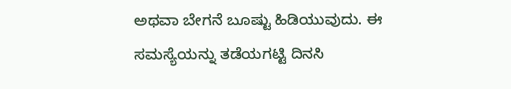ಅಥವಾ ಬೇಗನೆ ಬೂಷ್ಟು ಹಿಡಿಯುವುದು. ಈ ಸಮಸ್ಯೆಯನ್ನು ತಡೆಯಗಟ್ಟಿ ದಿನಸಿ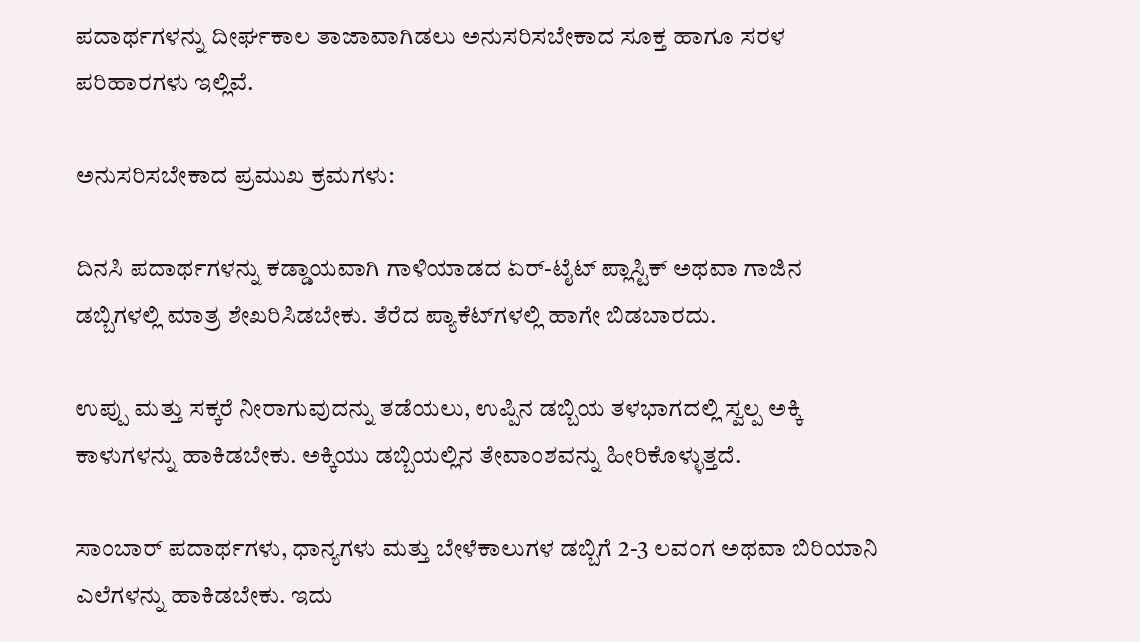ಪದಾರ್ಥಗಳನ್ನು ದೀರ್ಘಕಾಲ ತಾಜಾವಾಗಿಡಲು ಅನುಸರಿಸಬೇಕಾದ ಸೂಕ್ತ ಹಾಗೂ ಸರಳ ಪರಿಹಾರಗಳು ಇಲ್ಲಿವೆ.

ಅನುಸರಿಸಬೇಕಾದ ಪ್ರಮುಖ ಕ್ರಮಗಳು:

ದಿನಸಿ ಪದಾರ್ಥಗಳನ್ನು ಕಡ್ಡಾಯವಾಗಿ ಗಾಳಿಯಾಡದ ಏರ್-ಟೈಟ್ ಪ್ಲಾಸ್ಟಿಕ್ ಅಥವಾ ಗಾಜಿನ ಡಬ್ಬಿಗಳಲ್ಲಿ ಮಾತ್ರ ಶೇಖರಿಸಿಡಬೇಕು. ತೆರೆದ ಪ್ಯಾಕೆಟ್‌ಗಳಲ್ಲಿ ಹಾಗೇ ಬಿಡಬಾರದು.

ಉಪ್ಪು ಮತ್ತು ಸಕ್ಕರೆ ನೀರಾಗುವುದನ್ನು ತಡೆಯಲು, ಉಪ್ಪಿನ ಡಬ್ಬಿಯ ತಳಭಾಗದಲ್ಲಿ ಸ್ವಲ್ಪ ಅಕ್ಕಿ ಕಾಳುಗಳನ್ನು ಹಾಕಿಡಬೇಕು. ಅಕ್ಕಿಯು ಡಬ್ಬಿಯಲ್ಲಿನ ತೇವಾಂಶವನ್ನು ಹೀರಿಕೊಳ್ಳುತ್ತದೆ.

ಸಾಂಬಾರ್ ಪದಾರ್ಥಗಳು, ಧಾನ್ಯಗಳು ಮತ್ತು ಬೇಳೆಕಾಲುಗಳ ಡಬ್ಬಿಗೆ 2-3 ಲವಂಗ ಅಥವಾ ಬಿರಿಯಾನಿ ಎಲೆಗಳನ್ನು ಹಾಕಿಡಬೇಕು. ಇದು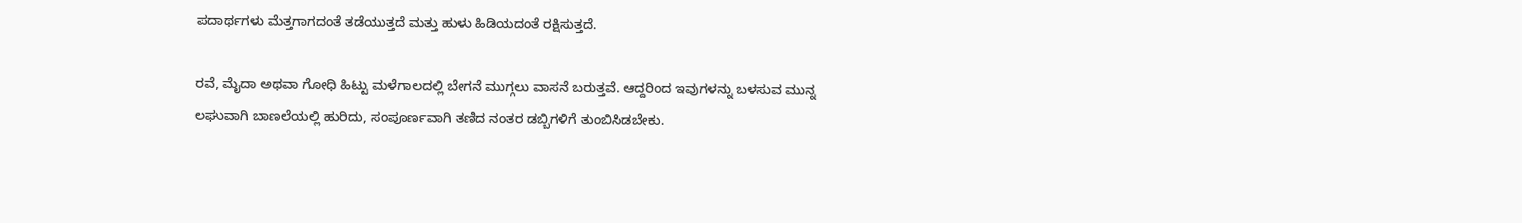ಪದಾರ್ಥಗಳು ಮೆತ್ತಗಾಗದಂತೆ ತಡೆಯುತ್ತದೆ ಮತ್ತು ಹುಳು ಹಿಡಿಯದಂತೆ ರಕ್ಷಿಸುತ್ತದೆ.

ರವೆ, ಮೈದಾ ಅಥವಾ ಗೋಧಿ ಹಿಟ್ಟು ಮಳೆಗಾಲದಲ್ಲಿ ಬೇಗನೆ ಮುಗ್ಗಲು ವಾಸನೆ ಬರುತ್ತವೆ. ಆದ್ದರಿಂದ ಇವುಗಳನ್ನು ಬಳಸುವ ಮುನ್ನ ಲಘುವಾಗಿ ಬಾಣಲೆಯಲ್ಲಿ ಹುರಿದು, ಸಂಪೂರ್ಣವಾಗಿ ತಣಿದ ನಂತರ ಡಬ್ಬಿಗಳಿಗೆ ತುಂಬಿಸಿಡಬೇಕು.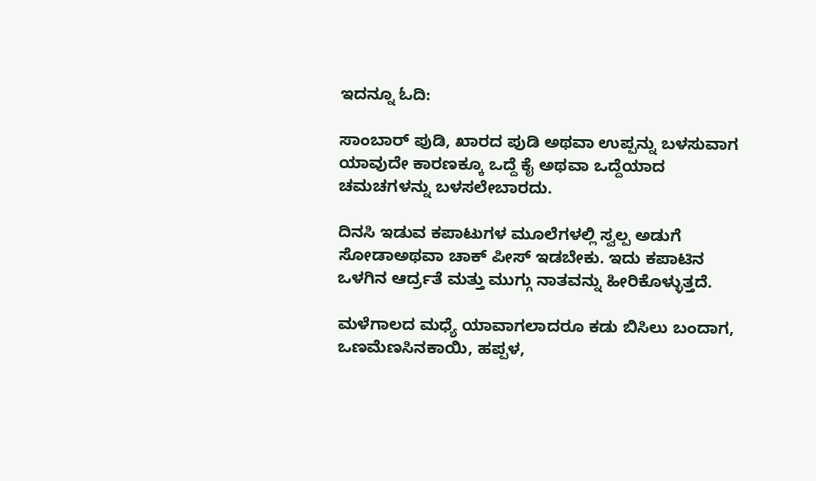ಇದನ್ನೂ ಓದಿ:

ಸಾಂಬಾರ್ ಪುಡಿ, ಖಾರದ ಪುಡಿ ಅಥವಾ ಉಪ್ಪನ್ನು ಬಳಸುವಾಗ ಯಾವುದೇ ಕಾರಣಕ್ಕೂ ಒದ್ದೆ ಕೈ ಅಥವಾ ಒದ್ದೆಯಾದ ಚಮಚಗಳನ್ನು ಬಳಸಲೇಬಾರದು.

ದಿನಸಿ ಇಡುವ ಕಪಾಟುಗಳ ಮೂಲೆಗಳಲ್ಲಿ ಸ್ವಲ್ಪ ಅಡುಗೆ ಸೋಡಾಅಥವಾ ಚಾಕ್ ಪೀಸ್ ಇಡಬೇಕು. ಇದು ಕಪಾಟಿನ ಒಳಗಿನ ಆರ್ದ್ರತೆ ಮತ್ತು ಮುಗ್ಗು ನಾತವನ್ನು ಹೀರಿಕೊಳ್ಳುತ್ತದೆ.

ಮಳೆಗಾಲದ ಮಧ್ಯೆ ಯಾವಾಗಲಾದರೂ ಕಡು ಬಿಸಿಲು ಬಂದಾಗ, ಒಣಮೆಣಸಿನಕಾಯಿ, ಹಪ್ಪಳ,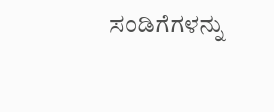ಸಂಡಿಗೆಗಳನ್ನು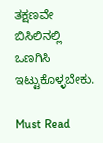ತಕ್ಷಣವೇ ಬಿಸಿಲಿನಲ್ಲಿ ಒಣಗಿಸಿ ಇಟ್ಟುಕೊಳ್ಳಬೇಕು.

Must Read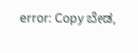error: Copy ಬೇಡ,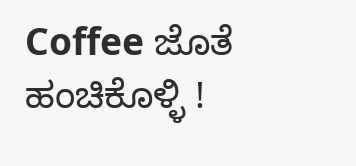Coffee ಜೊತೆ ಹಂಚಿಕೊಳ್ಳಿ !